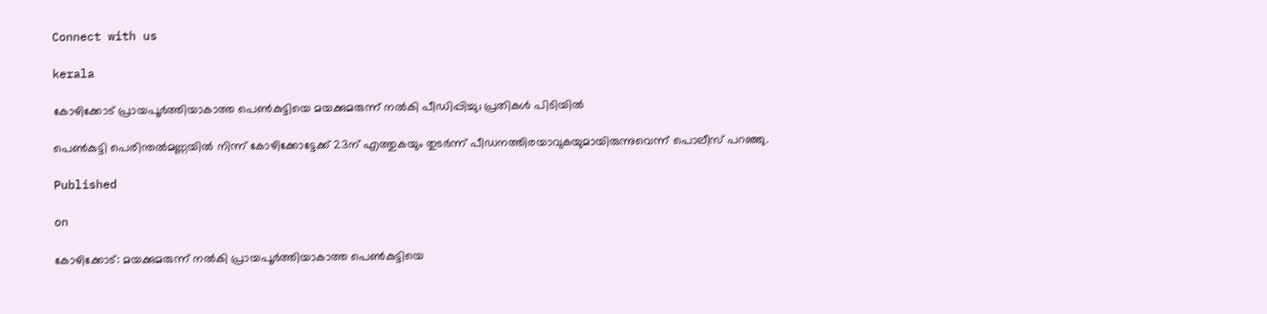Connect with us

kerala

കോഴിക്കോട് പ്രായപൂര്‍ത്തിയാകാത്ത പെണ്‍കുട്ടിയെ മയക്കുമരുന്ന് നല്‍കി പീഡിപ്പിച്ചു; പ്രതികള്‍ പിടിയില്‍

പെണ്‍കുട്ടി പെരിന്തല്‍മണ്ണയില്‍ നിന്ന് കോഴിക്കോട്ടേക്ക് 23ന് എത്തുകയും തുടര്‍ന്ന് പീഡനത്തിരയാവുകയുമായിരുന്നുവെന്ന് പൊലീസ് പറഞ്ഞു.

Published

on

കോഴിക്കോട്: മയക്കുമരുന്ന് നല്‍കി പ്രായപൂര്‍ത്തിയാകാത്ത പെണ്‍കുട്ടിയെ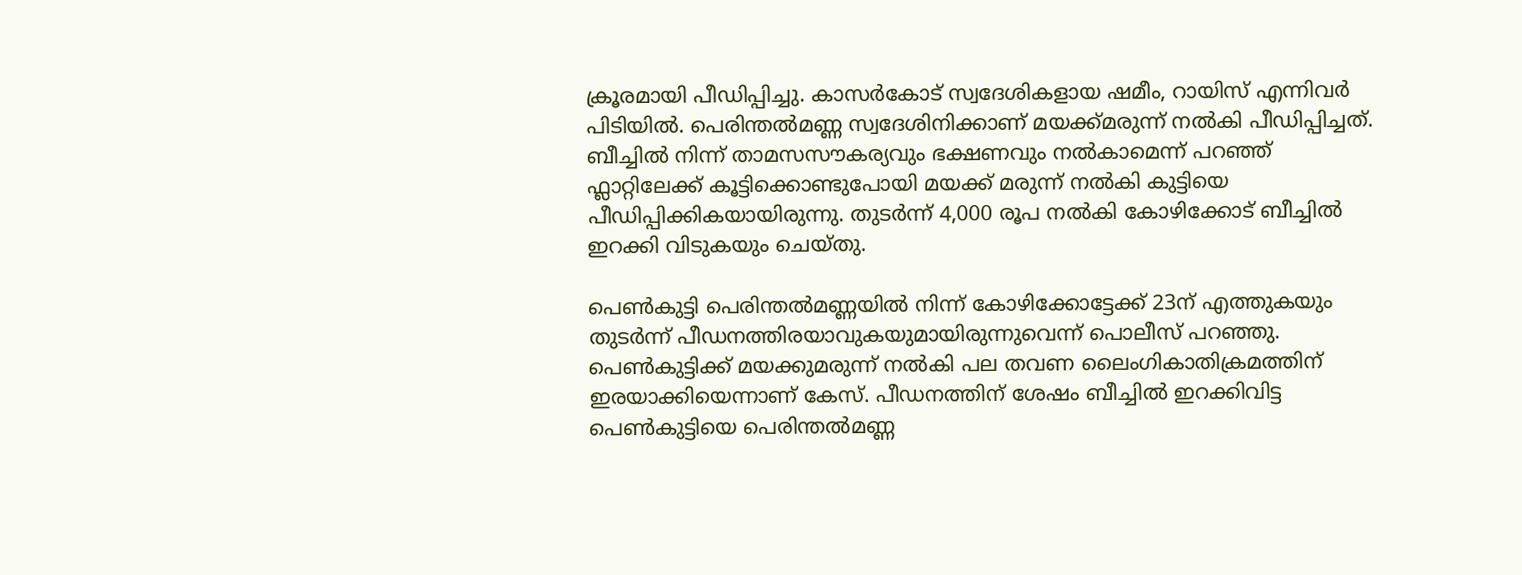ക്രൂരമായി പീഡിപ്പിച്ചു. കാസര്‍കോട് സ്വദേശികളായ ഷമീം, റായിസ് എന്നിവര്‍ പിടിയില്‍. പെരിന്തല്‍മണ്ണ സ്വദേശിനിക്കാണ് മയക്ക്മരുന്ന് നല്‍കി പീഡിപ്പിച്ചത്. ബീച്ചില്‍ നിന്ന് താമസസൗകര്യവും ഭക്ഷണവും നല്‍കാമെന്ന് പറഞ്ഞ് ഫ്ലാറ്റിലേക്ക് കൂട്ടിക്കൊണ്ടുപോയി മയക്ക് മരുന്ന് നല്‍കി കുട്ടിയെ പീഡിപ്പിക്കികയായിരുന്നു. തുടര്‍ന്ന് 4,000 രൂപ നല്‍കി കോഴിക്കോട് ബീച്ചില്‍ ഇറക്കി വിടുകയും ചെയ്തു.

പെണ്‍കുട്ടി പെരിന്തല്‍മണ്ണയില്‍ നിന്ന് കോഴിക്കോട്ടേക്ക് 23ന് എത്തുകയും തുടര്‍ന്ന് പീഡനത്തിരയാവുകയുമായിരുന്നുവെന്ന് പൊലീസ് പറഞ്ഞു. പെണ്‍കുട്ടിക്ക് മയക്കുമരുന്ന് നല്‍കി പല തവണ ലൈംഗികാതിക്രമത്തിന് ഇരയാക്കിയെന്നാണ് കേസ്. പീഡനത്തിന് ശേഷം ബീച്ചില്‍ ഇറക്കിവിട്ട പെണ്‍കുട്ടിയെ പെരിന്തല്‍മണ്ണ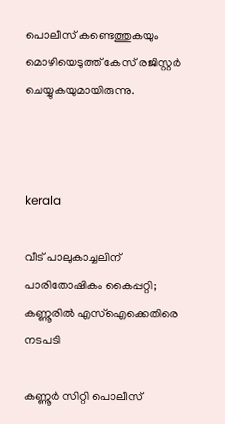പൊലീസ് കണ്ടെത്തുകയും മൊഴിയെടുത്ത് കേസ് രജിസ്റ്റര്‍ ചെയ്യുകയുമായിരുന്നു.



kerala

വീട് പാലുകാച്ചലിന് പാരിതോഷികം കൈപ്പറ്റി; കണ്ണൂരില്‍ എസ്‌ഐക്കെതിരെ നടപടി

കണ്ണൂര്‍ സിറ്റി പൊലീസ്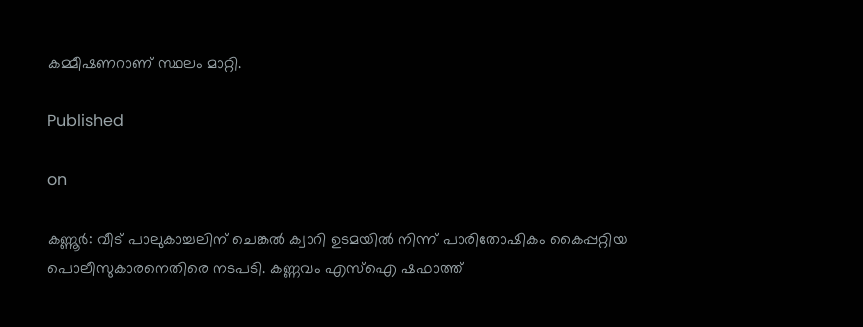കമ്മീഷണറാണ് സ്ഥലം മാറ്റി.

Published

on

കണ്ണൂര്‍: വീട് പാലുകാച്ചലിന് ചെങ്കല്‍ ക്വാറി ഉടമയില്‍ നിന്ന് പാരിതോഷികം കൈപ്പറ്റിയ പൊലീസുകാരനെതിരെ നടപടി. കണ്ണവം എസ്ഐ ഷഫാത്ത്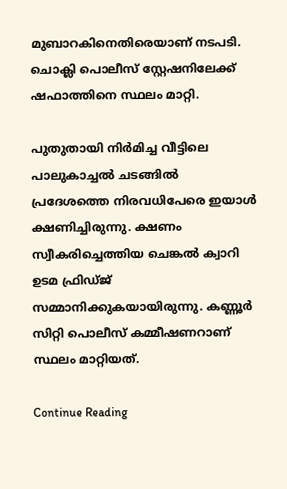മുബാറകിനെതിരെയാണ് നടപടി. ചൊക്ലി പൊലീസ് സ്റ്റേഷനിലേക്ക് ഷഫാത്തിനെ സ്ഥലം മാറ്റി.

പുതുതായി നിര്‍മിച്ച വീട്ടിലെ പാലുകാച്ചല്‍ ചടങ്ങില്‍ പ്രദേശത്തെ നിരവധിപേരെ ഇയാള്‍ ക്ഷണിച്ചിരുന്നു. ക്ഷണം സ്വീകരിച്ചെത്തിയ ചെങ്കല്‍ ക്വാറി ഉടമ ഫ്രിഡ്ജ് സമ്മാനിക്കുകയായിരുന്നു. കണ്ണൂര്‍ സിറ്റി പൊലീസ് കമ്മീഷണറാണ് സ്ഥലം മാറ്റിയത്.

Continue Reading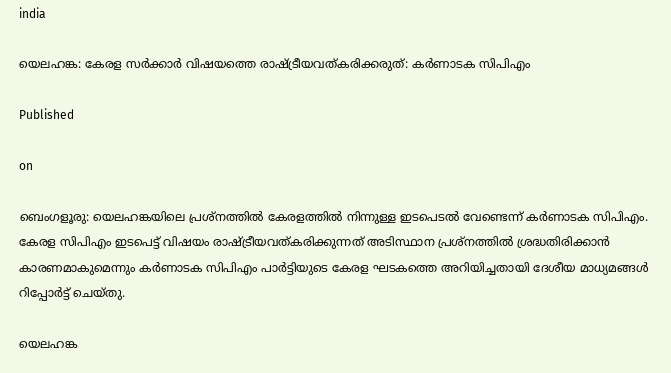india

യെലഹങ്ക: കേരള സര്‍ക്കാര്‍ വിഷയത്തെ രാഷ്ട്രീയവത്കരിക്കരുത്: കര്‍ണാടക സിപിഎം

Published

on

ബെംഗളൂരു: യെലഹങ്കയിലെ പ്രശ്‌നത്തില്‍ കേരളത്തില്‍ നിന്നുള്ള ഇടപെടല്‍ വേണ്ടെന്ന് കര്‍ണാടക സിപിഎം. കേരള സിപിഎം ഇടപെട്ട് വിഷയം രാഷ്ട്രീയവത്കരിക്കുന്നത് അടിസ്ഥാന പ്രശ്നത്തില്‍ ശ്രദ്ധതിരിക്കാന്‍ കാരണമാകുമെന്നും കര്‍ണാടക സിപിഎം പാര്‍ട്ടിയുടെ കേരള ഘടകത്തെ അറിയിച്ചതായി ദേശീയ മാധ്യമങ്ങള്‍ റിപ്പോര്‍ട്ട് ചെയ്തു.

യെലഹങ്ക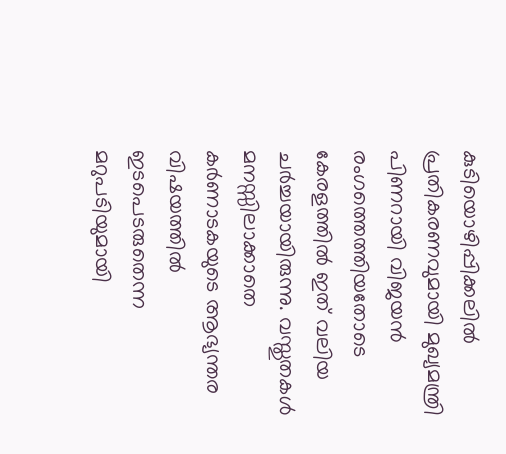കുടിയൊഴിപ്പിക്കലില്‍ പ്രതികരണവുമായി മുഖ്യമന്ത്രി പിണറായി വിജയന്‍ രംഗത്തെത്തിയതോടെ കേരളത്തില്‍ ഇത് വലിയ ചര്‍ച്ചയായിരുന്നു. വസ്തുതകള്‍ മനസ്സിലാക്കാതെ കര്‍ണാടകയുടെ ആഭ്യന്തര വിഷയത്തില്‍ ഇടപെടരുതെന്ന മറുപടിയുമായി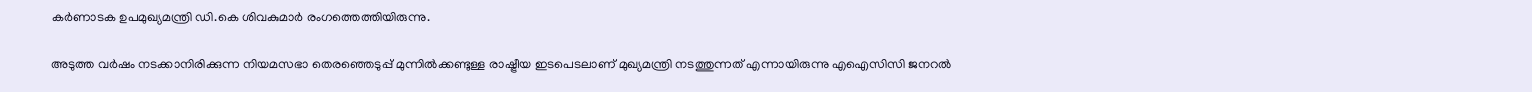കര്‍ണാടക ഉപമുഖ്യമന്ത്രി ഡി.കെ ശിവകുമാര്‍ രംഗത്തെത്തിയിരുന്നു.

അടുത്ത വര്‍ഷം നടക്കാനിരിക്കുന്ന നിയമസഭാ തെരഞ്ഞെടുപ്പ് മുന്നില്‍ക്കണ്ടുള്ള രാഷ്ട്രീയ ഇടപെടലാണ് മുഖ്യമന്ത്രി നടത്തുന്നത് എന്നായിരുന്നു എഐസിസി ജനറല്‍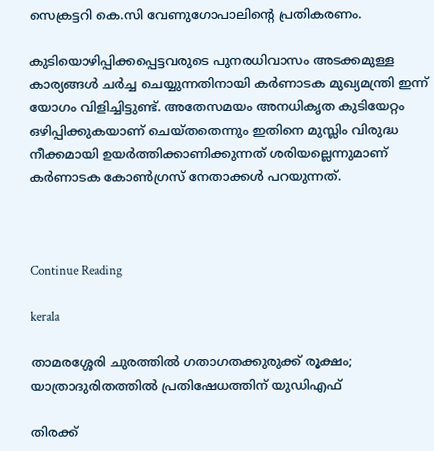സെക്രട്ടറി കെ.സി വേണുഗോപാലിന്റെ പ്രതികരണം.

കുടിയൊഴിപ്പിക്കപ്പെട്ടവരുടെ പുനരധിവാസം അടക്കമുള്ള കാര്യങ്ങള്‍ ചര്‍ച്ച ചെയ്യുന്നതിനായി കര്‍ണാടക മുഖ്യമന്ത്രി ഇന്ന് യോഗം വിളിച്ചിട്ടുണ്ട്. അതേസമയം അനധികൃത കുടിയേറ്റം ഒഴിപ്പിക്കുകയാണ് ചെയ്തതെന്നും ഇതിനെ മുസ്ലിം വിരുദ്ധ നീക്കമായി ഉയര്‍ത്തിക്കാണിക്കുന്നത് ശരിയല്ലെന്നുമാണ് കര്‍ണാടക കോണ്‍ഗ്രസ് നേതാക്കള്‍ പറയുന്നത്.



Continue Reading

kerala

താമരശ്ശേരി ചുരത്തില്‍ ഗതാഗതക്കുരുക്ക് രൂക്ഷം; യാത്രാദുരിതത്തില്‍ പ്രതിഷേധത്തിന് യുഡിഎഫ്

തിരക്ക്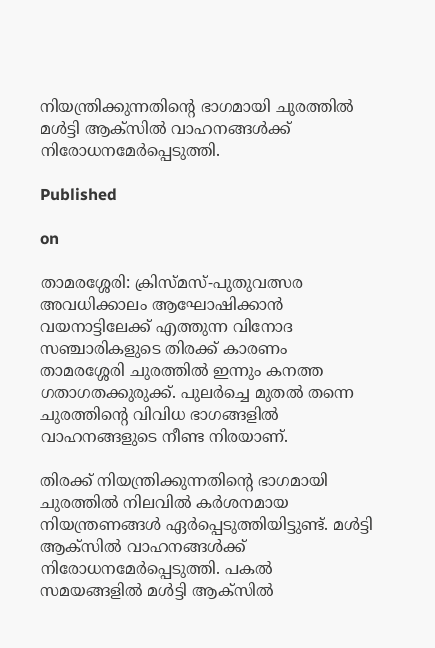നിയന്ത്രിക്കുന്നതിന്റെ ഭാഗമായി ചുരത്തില്‍ മള്‍ട്ടി ആക്‌സില്‍ വാഹനങ്ങള്‍ക്ക് നിരോധനമേര്‍പ്പെടുത്തി.

Published

on

താമരശ്ശേരി: ക്രിസ്മസ്-പുതുവത്സര അവധിക്കാലം ആഘോഷിക്കാന്‍ വയനാട്ടിലേക്ക് എത്തുന്ന വിനോദ സഞ്ചാരികളുടെ തിരക്ക് കാരണം താമരശ്ശേരി ചുരത്തില്‍ ഇന്നും കനത്ത ഗതാഗതക്കുരുക്ക്. പുലര്‍ച്ചെ മുതല്‍ തന്നെ ചുരത്തിന്റെ വിവിധ ഭാഗങ്ങളില്‍ വാഹനങ്ങളുടെ നീണ്ട നിരയാണ്.

തിരക്ക് നിയന്ത്രിക്കുന്നതിന്റെ ഭാഗമായി ചുരത്തില്‍ നിലവില്‍ കര്‍ശനമായ നിയന്ത്രണങ്ങള്‍ ഏര്‍പ്പെടുത്തിയിട്ടുണ്ട്. മള്‍ട്ടി ആക്‌സില്‍ വാഹനങ്ങള്‍ക്ക് നിരോധനമേര്‍പ്പെടുത്തി. പകല്‍ സമയങ്ങളില്‍ മള്‍ട്ടി ആക്‌സില്‍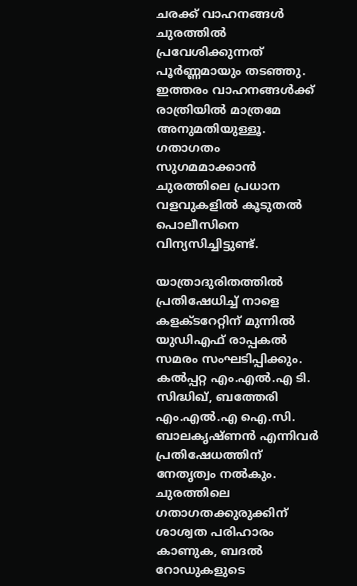ചരക്ക് വാഹനങ്ങള്‍ ചുരത്തില്‍ പ്രവേശിക്കുന്നത് പൂര്‍ണ്ണമായും തടഞ്ഞു. ഇത്തരം വാഹനങ്ങള്‍ക്ക് രാത്രിയില്‍ മാത്രമേ അനുമതിയുള്ളൂ. ഗതാഗതം സുഗമമാക്കാന്‍ ചുരത്തിലെ പ്രധാന വളവുകളില്‍ കൂടുതല്‍ പൊലീസിനെ വിന്യസിച്ചിട്ടുണ്ട്.

യാത്രാദുരിതത്തില്‍ പ്രതിഷേധിച്ച് നാളെ കളക്ടറേറ്റിന് മുന്നില്‍ യുഡിഎഫ് രാപ്പകല്‍ സമരം സംഘടിപ്പിക്കും. കല്‍പ്പറ്റ എം.എല്‍.എ ടി. സിദ്ധിഖ്, ബത്തേരി എം.എല്‍.എ ഐ.സി. ബാലകൃഷ്ണന്‍ എന്നിവര്‍ പ്രതിഷേധത്തിന് നേതൃത്വം നല്‍കും. ചുരത്തിലെ ഗതാഗതക്കുരുക്കിന് ശാശ്വത പരിഹാരം കാണുക, ബദല്‍ റോഡുകളുടെ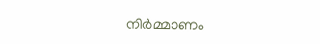നിര്‍മ്മാണം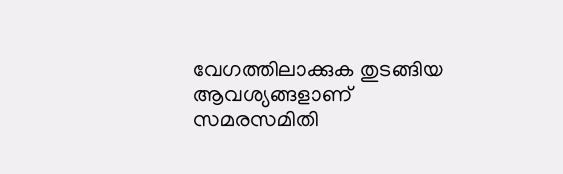വേഗത്തിലാക്കുക തുടങ്ങിയ ആവശ്യങ്ങളാണ് സമരസമിതി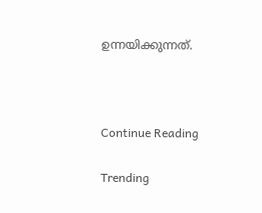ഉന്നയിക്കുന്നത്.



Continue Reading

Trending